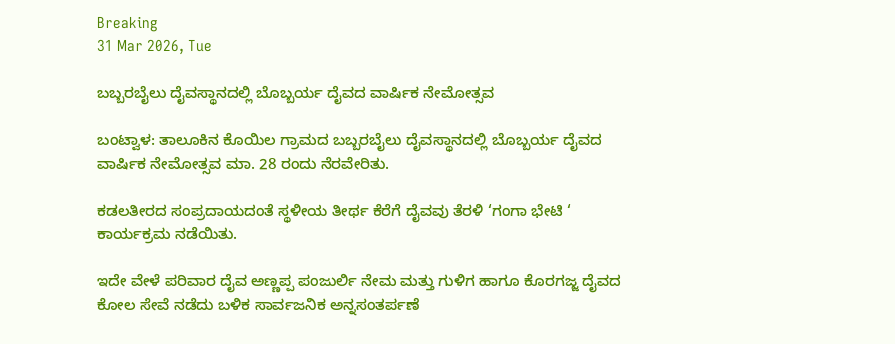Breaking
31 Mar 2026, Tue

ಬಬ್ಬರಬೈಲು ದೈವಸ್ಥಾನದಲ್ಲಿ ಬೊಬ್ಬರ್ಯ ದೈವದ ವಾರ್ಷಿಕ ನೇಮೋತ್ಸವ

ಬಂಟ್ವಾಳ: ತಾಲೂಕಿನ ಕೊಯಿಲ ಗ್ರಾಮದ ಬಬ್ಬರಬೈಲು ದೈವಸ್ಥಾನದಲ್ಲಿ ಬೊಬ್ಬರ್ಯ ದೈವದ ವಾರ್ಷಿಕ ನೇಮೋತ್ಸವ ಮಾ. 28 ರಂದು ನೆರವೇರಿತು.

ಕಡಲತೀರದ ಸಂಪ್ರದಾಯದಂತೆ ಸ್ಥಳೀಯ ತೀರ್ಥ ಕೆರೆಗೆ ದೈವವು ತೆರಳಿ ‘ಗಂಗಾ ಭೇಟಿ ‘ ಕಾರ್ಯಕ್ರಮ ನಡೆಯಿತು.

ಇದೇ ವೇಳೆ ಪರಿವಾರ ದೈವ ಅಣ್ಣಪ್ಪ ಪಂಜುರ್ಲಿ ನೇಮ ಮತ್ತು ಗುಳಿಗ ಹಾಗೂ ಕೊರಗಜ್ಜ ದೈವದ ಕೋಲ ಸೇವೆ ನಡೆದು ಬಳಿಕ ಸಾರ್ವಜನಿಕ ಅನ್ನಸಂತರ್ಪಣೆ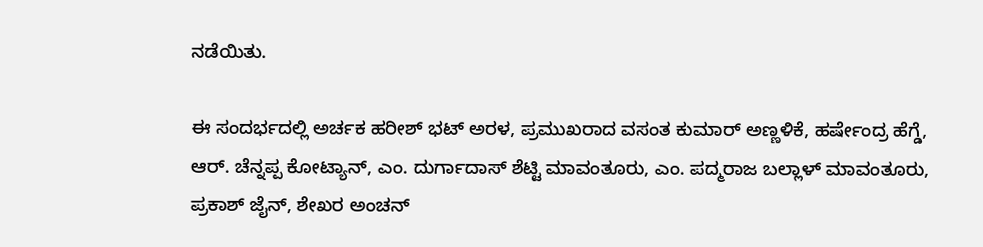ನಡೆಯಿತು.

ಈ ಸಂದರ್ಭದಲ್ಲಿ ಅರ್ಚಕ ಹರೀಶ್ ಭಟ್ ಅರಳ, ಪ್ರಮುಖರಾದ ವಸಂತ ಕುಮಾರ್ ಅಣ್ಣಳಿಕೆ, ಹರ್ಷೇಂದ್ರ ಹೆಗ್ಡೆ, ಆರ್. ಚೆನ್ನಪ್ಪ ಕೋಟ್ಯಾನ್, ಎಂ. ದುರ್ಗಾದಾಸ್ ಶೆಟ್ಟಿ ಮಾವಂತೂರು, ಎಂ. ಪದ್ಮರಾಜ ಬಲ್ಲಾಳ್ ಮಾವಂತೂರು, ಪ್ರಕಾಶ್ ಜೈನ್, ಶೇಖರ ಅಂಚನ್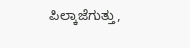ಪಿಲ್ಕಾಜೆಗುತ್ತು,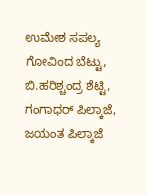ಉಮೇಶ ಸಪಲ್ಯ ಗೋವಿಂದ ಬೆಟ್ಟು, ಬಿ.ಹರಿಶ್ಚಂದ್ರ ಶೆಟ್ಟಿ, ಗಂಗಾಧರ್ ಪಿಲ್ಕಾಜೆ, ಜಯಂತ ಪಿಲ್ಕಾಜೆ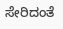ಸೇರಿದಂತೆ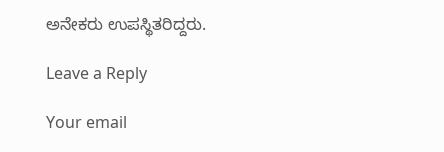ಅನೇಕರು ಉಪಸ್ಥಿತರಿದ್ದರು.

Leave a Reply

Your email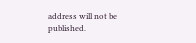address will not be published.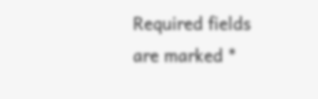Required fields are marked *